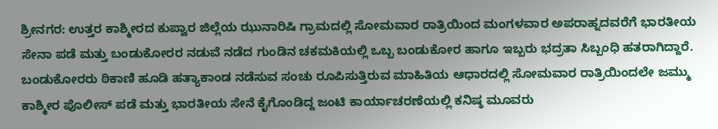ಶ್ರೀನಗರ: ಉತ್ತರ ಕಾಶ್ಮೀರದ ಕುಪ್ವಾರ ಜಿಲ್ಲೆಯ ಝುನಾರಿಷಿ ಗ್ರಾಮದಲ್ಲಿ ಸೋಮವಾರ ರಾತ್ರಿಯಿಂದ ಮಂಗಳವಾರ ಅಪರಾಹ್ನದವರೆಗೆ ಭಾರತೀಯ ಸೇನಾ ಪಡೆ ಮತ್ತು ಬಂಡುಕೋರರ ನಡುವೆ ನಡೆದ ಗುಂಡಿನ ಚಕಮಕಿಯಲ್ಲಿ ಒಬ್ಬ ಬಂಡುಕೋರ ಹಾಗೂ ಇಬ್ಬರು ಭದ್ರತಾ ಸಿಬ್ಬಂಧಿ ಹತರಾಗಿದ್ದಾರೆ. ಬಂಡುಕೋರರು ಠಿಕಾಣಿ ಹೂಡಿ ಹತ್ಯಾಕಾಂಡ ನಡೆಸುವ ಸಂಚು ರೂಪಿಸುತ್ತಿರುವ ಮಾಹಿತಿಯ ಆಧಾರದಲ್ಲಿ ಸೋಮವಾರ ರಾತ್ರಿಯಿಂದಲೇ ಜಮ್ಮು ಕಾಶ್ಮೀರ ಪೊಲೀಸ್ ಪಡೆ ಮತ್ತು ಭಾರತೀಯ ಸೇನೆ ಕೈಗೊಂಡಿದ್ದ ಜಂಟಿ ಕಾರ್ಯಾಚರಣೆಯಲ್ಲಿ ಕನಿಷ್ಠ ಮೂವರು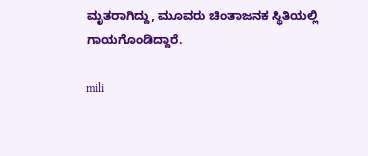ಮೃತರಾಗಿದ್ದು, ಮೂವರು ಚಿಂತಾಜನಕ ಸ್ಥಿತಿಯಲ್ಲಿ ಗಾಯಗೊಂಡಿದ್ದಾರೆ.

mili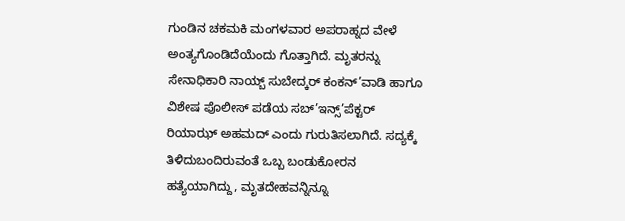ಗುಂಡಿನ ಚಕಮಕಿ ಮಂಗಳವಾರ ಅಪರಾಹ್ನದ ವೇಳೆ ಅಂತ್ಯಗೊಂಡಿದೆಯೆಂದು ಗೊತ್ತಾಗಿದೆ. ಮೃತರನ್ನು ಸೇನಾಧಿಕಾರಿ ನಾಯ್ಬ್ ಸುಬೇದ್ಕರ್ ಕಂಕನ್’ವಾಡಿ ಹಾಗೂ ವಿಶೇಷ ಪೊಲೀಸ್ ಪಡೆಯ ಸಬ್’ಇನ್ಸ್’ಪೆಕ್ಟರ್ ರಿಯಾಝ್ ಅಹಮದ್ ಎಂದು ಗುರುತಿಸಲಾಗಿದೆ. ಸದ್ಯಕ್ಕೆ ತಿಳಿದುಬಂದಿರುವಂತೆ ಒಬ್ಬ ಬಂಡುಕೋರನ ಹತ್ಯೆಯಾಗಿದ್ದು, ಮೃತದೇಹವನ್ನಿನ್ನೂ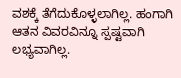ವಶಕ್ಕೆ ತೆಗೆದುಕೊಳ್ಳಲಾಗಿಲ್ಲ. ಹಂಗಾಗಿ ಆತನ ವಿವರವಿನ್ನೂ ಸ್ಪಷ್ಟವಾಗಿ ಲಭ್ಯವಾಗಿಲ್ಲ.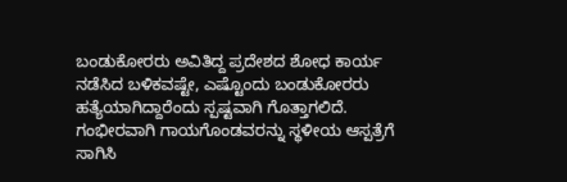ಬಂಡುಕೋರರು ಅವಿತಿದ್ದ ಪ್ರದೇಶದ ಶೋಧ ಕಾರ್ಯ ನಡೆಸಿದ ಬಳಿಕವಷ್ಟೇ, ಎಷ್ಟೊಂದು ಬಂಡುಕೋರರು ಹತ್ಯೆಯಾಗಿದ್ದಾರೆಂದು ಸ್ಪಷ್ಟವಾಗಿ ಗೊತ್ತಾಗಲಿದೆ. ಗಂಭೀರವಾಗಿ ಗಾಯಗೊಂಡವರನ್ನು ಸ್ಥಳೀಯ ಆಸ್ಪತ್ರೆಗೆ ಸಾಗಿಸಿ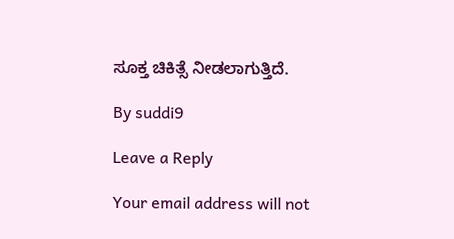ಸೂಕ್ತ ಚಿಕಿತ್ಸೆ ನೀಡಲಾಗುತ್ತಿದೆ.

By suddi9

Leave a Reply

Your email address will not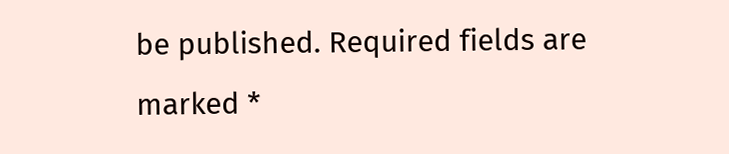be published. Required fields are marked *